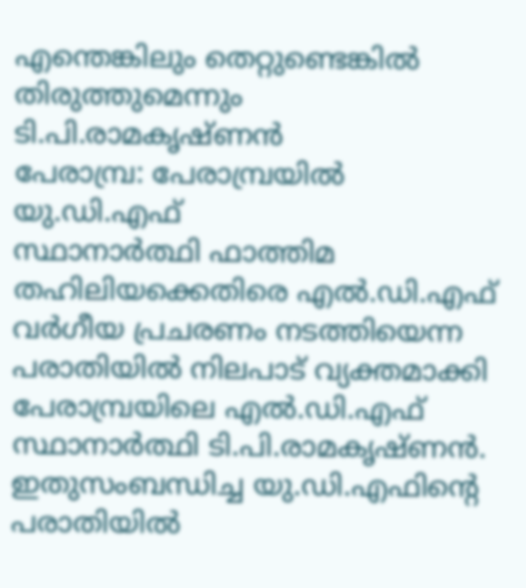എന്തെങ്കിലും തെറ്റുണ്ടെങ്കിൽ തിരുത്തുമെന്നും ടി.പി.രാമകൃഷ്ണൻ
പേരാമ്പ്ര: പേരാമ്പ്രയിൽ യു.ഡി.എഫ്
സ്ഥാനാർത്ഥി ഫാത്തിമ തഹിലിയക്കെതിരെ എൽ.ഡി.എഫ് വർഗീയ പ്രചരണം നടത്തിയെന്ന പരാതിയിൽ നിലപാട് വ്യക്തമാക്കി പേരാമ്പ്രയിലെ എൽ.ഡി.എഫ് സ്ഥാനാർത്ഥി ടി.പി.രാമകൃഷ്ണൻ. ഇതുസംബന്ധിച്ച യു.ഡി.എഫിന്റെ പരാതിയിൽ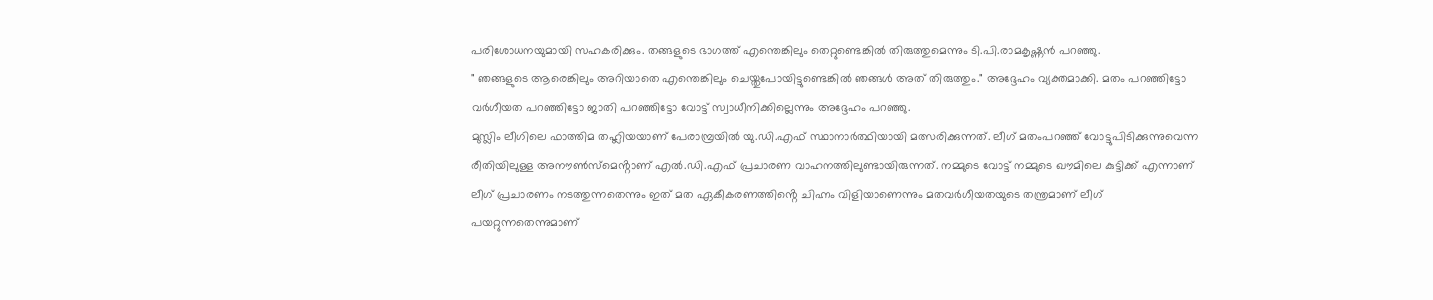പരിശോധനയുമായി സഹകരിക്കും. തങ്ങളുടെ ഭാഗത്ത് എന്തെങ്കിലും തെറ്റുണ്ടെങ്കിൽ തിരുത്തുമെന്നും ടി.പി.രാമകൃഷ്ണൻ പറഞ്ഞു.
" ഞങ്ങളുടെ ആരെങ്കിലും അറിയാതെ എന്തെങ്കിലും ചെയ്തുപോയിട്ടുണ്ടെങ്കിൽ ഞങ്ങൾ അത് തിരുത്തും." അദ്ദേഹം വ്യക്തമാക്കി. മതം പറഞ്ഞിട്ടോ വർഗീയത പറഞ്ഞിട്ടോ ജാതി പറഞ്ഞിട്ടോ വോട്ട് സ്വാധീനിക്കില്ലെന്നും അദ്ദേഹം പറഞ്ഞു.
മുസ്ലിം ലീഗിലെ ഫാത്തിമ തഹ്ലിയയാണ് പേരാമ്പ്രയിൽ യു.ഡി.എഫ് സ്ഥാനാർത്ഥിയായി മത്സരിക്കുന്നത്. ലീഗ് മതംപറഞ്ഞ് വോട്ടുപിടിക്കുന്നുവെന്ന രീതിയിലുള്ള അനൗൺസ്മെൻ്റാണ് എൽ.ഡി.എഫ് പ്രചാരണ വാഹനത്തിലുണ്ടായിരുന്നത്. നമ്മുടെ വോട്ട് നമ്മുടെ ഖൗമിലെ കുട്ടിക്ക് എന്നാണ് ലീഗ് പ്രചാരണം നടത്തുന്നതെന്നും ഇത് മത ഏകീകരണത്തിൻ്റെ ചിഹ്നം വിളിയാണെന്നും മതവർഗീയതയുടെ തന്ത്രമാണ് ലീഗ് പയറ്റുന്നതെന്നുമാണ്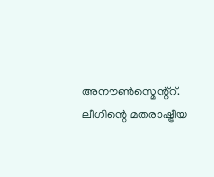അനൗൺസ്മെന്റ്റ്. ലീഗിന്റെ മതരാഷ്ട്രീയ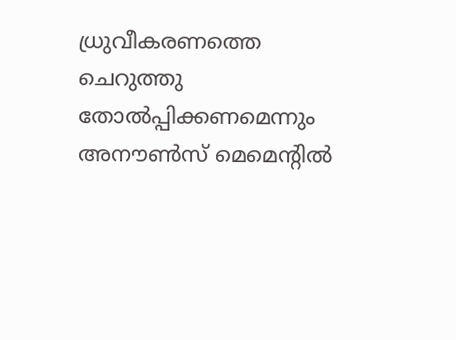ധ്രുവീകരണത്തെ ചെറുത്തു തോൽപ്പിക്കണമെന്നും അനൗൺസ് മെമെൻ്റിൽ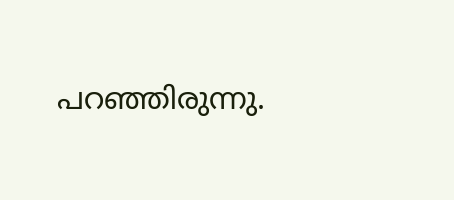പറഞ്ഞിരുന്നു.